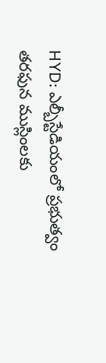HYD: ఎల్బీస్టేడియంలో ప్రభుత్వం తరఫున ముస్లింలకు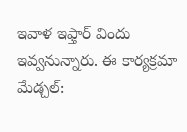ఇవాళ ఇఫ్తార్ విందు ఇవ్వనున్నారు. ఈ కార్యక్రమా
మేడ్చల్: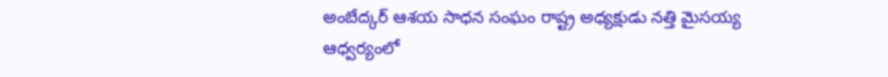అంబేద్కర్ ఆశయ సాధన సంఘం రాష్ట్ర అధ్యక్షుడు నత్తి మైసయ్య ఆధ్వర్యంలో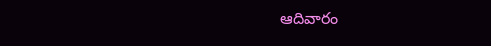ఆదివారం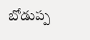బోడుప్ప